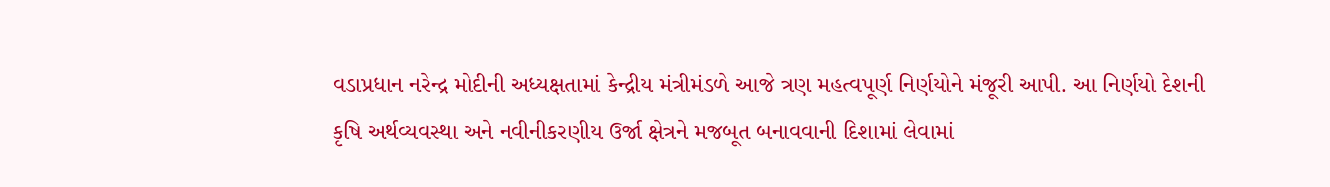વડાપ્રધાન નરેન્દ્ર મોદીની અધ્યક્ષતામાં કેન્દ્રીય મંત્રીમંડળે આજે ત્રણ મહત્વપૂર્ણ નિર્ણયોને મંજૂરી આપી. આ નિર્ણયો દેશની કૃષિ અર્થવ્યવસ્થા અને નવીનીકરણીય ઉર્જા ક્ષેત્રને મજબૂત બનાવવાની દિશામાં લેવામાં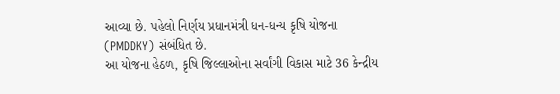આવ્યા છે. પહેલો નિર્ણય પ્રધાનમંત્રી ધન-ધન્ય કૃષિ યોજના (PMDDKY) સંબંધિત છે.
આ યોજના હેઠળ, કૃષિ જિલ્લાઓના સર્વાંગી વિકાસ માટે 36 કેન્દ્રીય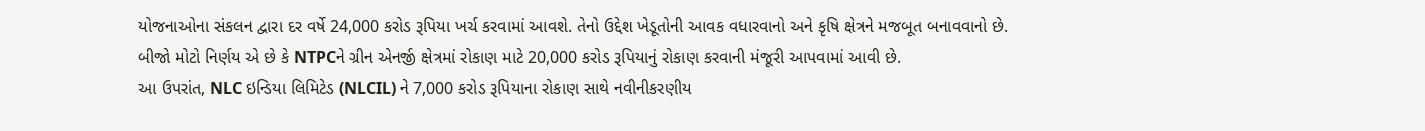યોજનાઓના સંકલન દ્વારા દર વર્ષે 24,000 કરોડ રૂપિયા ખર્ચ કરવામાં આવશે. તેનો ઉદ્દેશ ખેડૂતોની આવક વધારવાનો અને કૃષિ ક્ષેત્રને મજબૂત બનાવવાનો છે.
બીજો મોટો નિર્ણય એ છે કે NTPCને ગ્રીન એનર્જી ક્ષેત્રમાં રોકાણ માટે 20,000 કરોડ રૂપિયાનું રોકાણ કરવાની મંજૂરી આપવામાં આવી છે.
આ ઉપરાંત, NLC ઇન્ડિયા લિમિટેડ (NLCIL) ને 7,000 કરોડ રૂપિયાના રોકાણ સાથે નવીનીકરણીય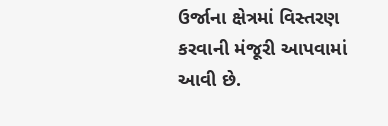ઉર્જાના ક્ષેત્રમાં વિસ્તરણ કરવાની મંજૂરી આપવામાં આવી છે.